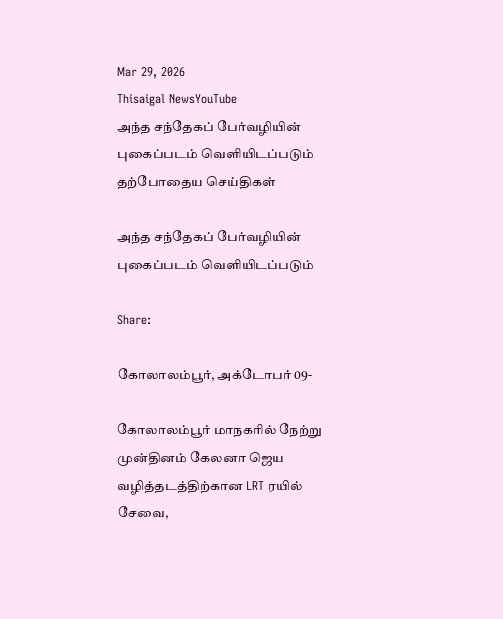Mar 29, 2026
Thisaigal NewsYouTube
அந்த சந்தேகப் பேர்வழியின் புகைப்படம் வெளியிடப்படும்
தற்போதைய செய்திகள்

அந்த சந்தேகப் பேர்வழியின் புகைப்படம் வெளியிடப்படும்

Share:

கோலாலம்பூர், அக்டோபர் 09-

கோலாலம்பூர் மாநகரில் நேற்று முன்தினம் கேலனா ஜெய வழித்தடத்திற்கான LRT ரயில் சேவை,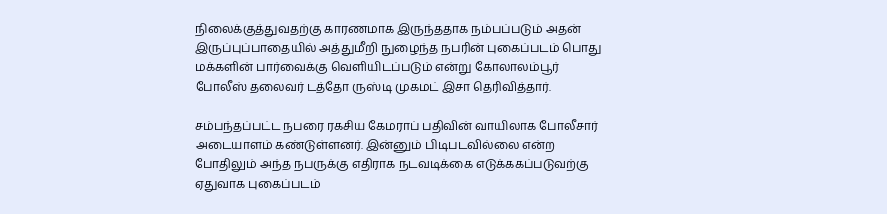நிலைக்குத்துவதற்கு காரணமாக இருந்ததாக நம்பப்படும் அதன் இருப்புப்பாதையில் அத்துமீறி நுழைந்த நபரின் புகைப்படம் பொது மக்களின் பார்வைக்கு வெளியிடப்படும் என்று கோலாலம்பூர் போலீஸ் தலைவர் டத்தோ ருஸ்டி முகமட் இசா தெரிவித்தார்.

சம்பந்தப்பட்ட நபரை ரகசிய கேமராப் பதிவின் வாயிலாக போலீசார் அடையாளம் கண்டுள்ளனர். இன்னும் பிடிபடவில்லை என்ற போதிலும் அந்த நபருக்கு எதிராக நடவடிக்கை எடுக்ககப்படுவற்கு ஏதுவாக புகைப்படம்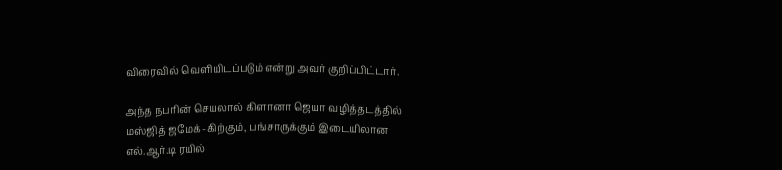விரைவில் வெளியிடப்படும் என்று அவர் குறிப்பிட்டார்.

அந்த நபரின் செயலால் கிளானா ஜெயா வழித்தடத்தில் மஸ்ஜித் ஜமேக்-கிற்கும், பங்சாருக்கும் இடையிலான எல்.ஆர்.டி ரயில்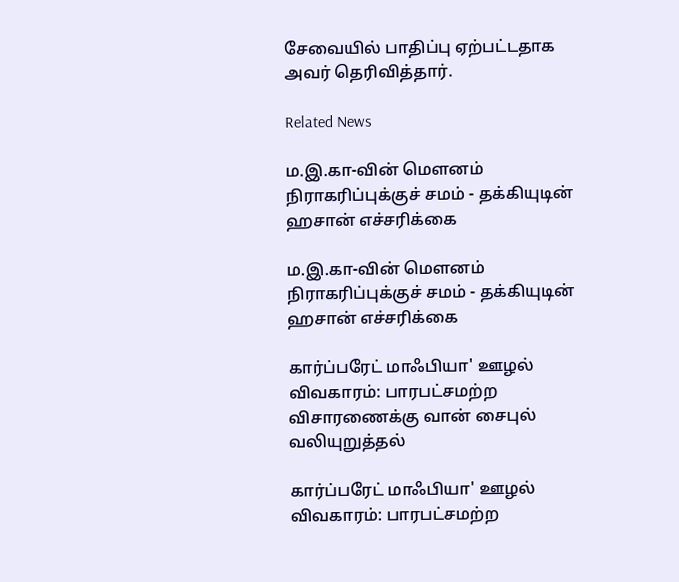சேவையில் பாதிப்பு ஏற்பட்டதாக அவர் தெரிவித்தார்.

Related News

ம.இ.கா-வின் மௌனம் நிராகரிப்புக்குச் சமம் - தக்கியுடின் ஹசான் எச்சரிக்கை

ம.இ.கா-வின் மௌனம் நிராகரிப்புக்குச் சமம் - தக்கியுடின் ஹசான் எச்சரிக்கை

கார்ப்பரேட் மாஃபியா' ஊழல் விவகாரம்: பாரபட்சமற்ற விசாரணைக்கு வான் சைபுல் வலியுறுத்தல்

கார்ப்பரேட் மாஃபியா' ஊழல் விவகாரம்: பாரபட்சமற்ற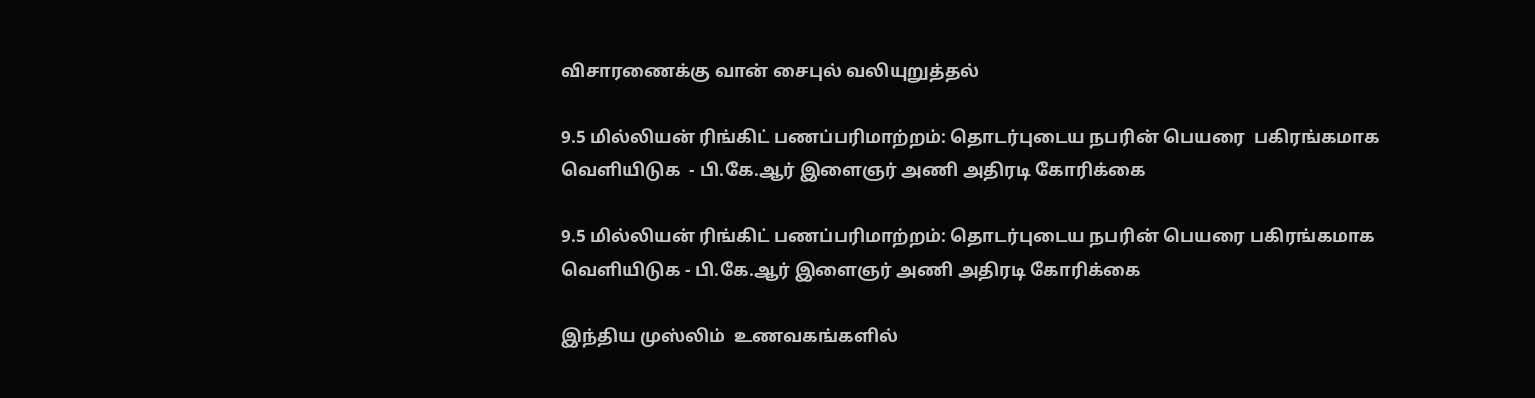விசாரணைக்கு வான் சைபுல் வலியுறுத்தல்

9.5 மில்லியன் ரிங்கிட் பணப்பரிமாற்றம்: தொடர்புடைய நபரின் பெயரை  பகிரங்கமாக வெளியிடுக  - பி.கே.ஆர் இளைஞர் அணி அதிரடி கோரிக்கை

9.5 மில்லியன் ரிங்கிட் பணப்பரிமாற்றம்: தொடர்புடைய நபரின் பெயரை பகிரங்கமாக வெளியிடுக - பி.கே.ஆர் இளைஞர் அணி அதிரடி கோரிக்கை

இந்திய முஸ்லிம்  உணவகங்களில்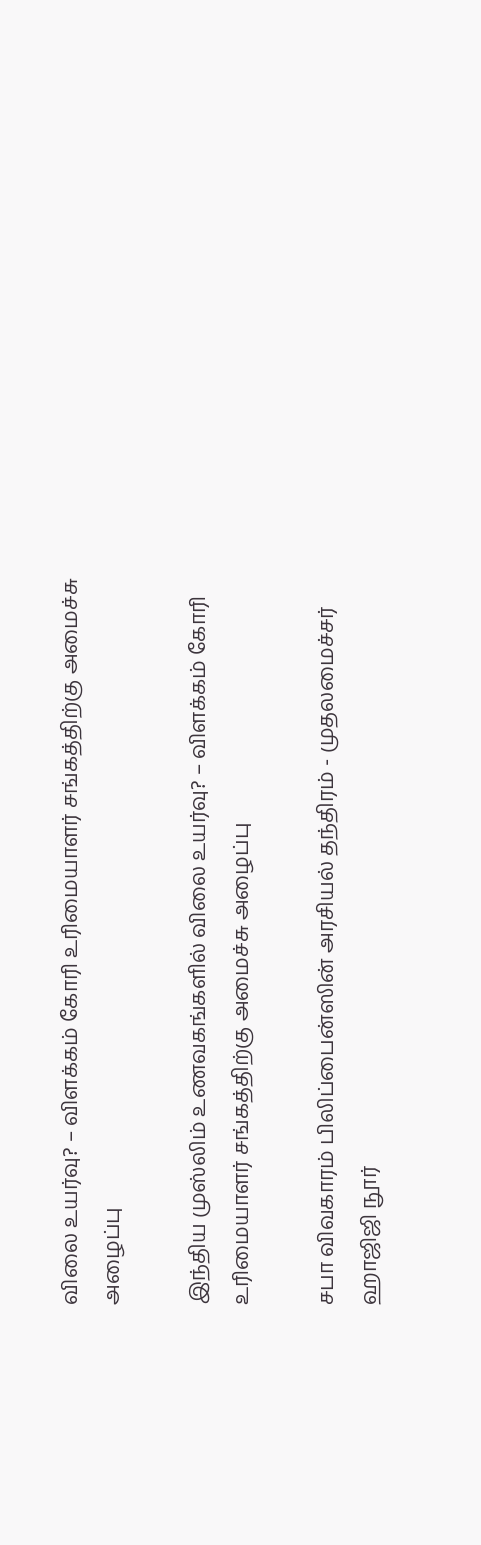விலை உயர்வு? – விளக்கம் கோரி உரிமையாளர் சங்கத்திற்கு அமைச்சு  அழைப்பு

இந்திய முஸ்லிம் உணவகங்களில் விலை உயர்வு? – விளக்கம் கோரி உரிமையாளர் சங்கத்திற்கு அமைச்சு அழைப்பு

சபா விவகாரம் பிலிப்பைன்ஸின் அரசியல் தந்திரம் - முதலமைச்சர் ஹாஜிஜி நூர்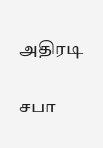அதிரடி

சபா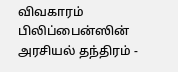விவகாரம் பிலிப்பைன்ஸின் அரசியல் தந்திரம் -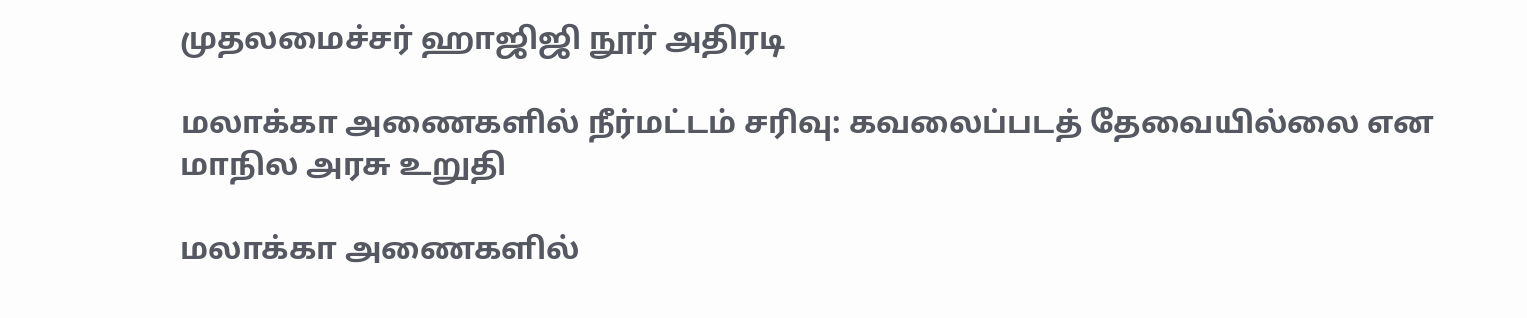முதலமைச்சர் ஹாஜிஜி நூர் அதிரடி

மலாக்கா அணைகளில் நீர்மட்டம் சரிவு: கவலைப்படத் தேவையில்லை என மாநில அரசு உறுதி

மலாக்கா அணைகளில்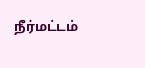நீர்மட்டம்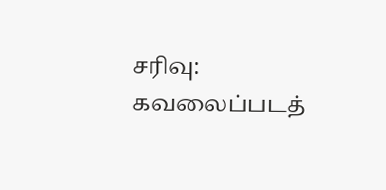சரிவு: கவலைப்படத்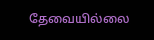தேவையில்லை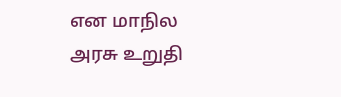என மாநில அரசு உறுதி